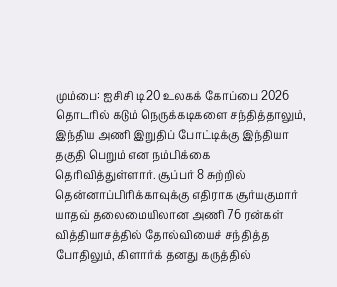மும்பை: ஐசிசி டி20 உலகக் கோப்பை 2026 தொடரில் கடும் நெருக்கடிகளை சந்தித்தாலும், இந்திய அணி இறுதிப் போட்டிக்கு இந்தியா தகுதி பெறும் என நம்பிக்கை தெரிவித்துள்ளார். சூப்பர் 8 சுற்றில் தென்னாப்பிரிக்காவுக்கு எதிராக சூர்யகுமார் யாதவ் தலைமையிலான அணி 76 ரன்கள் வித்தியாசத்தில் தோல்வியைச் சந்தித்த போதிலும், கிளார்க் தனது கருத்தில்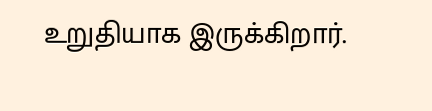உறுதியாக இருக்கிறார்.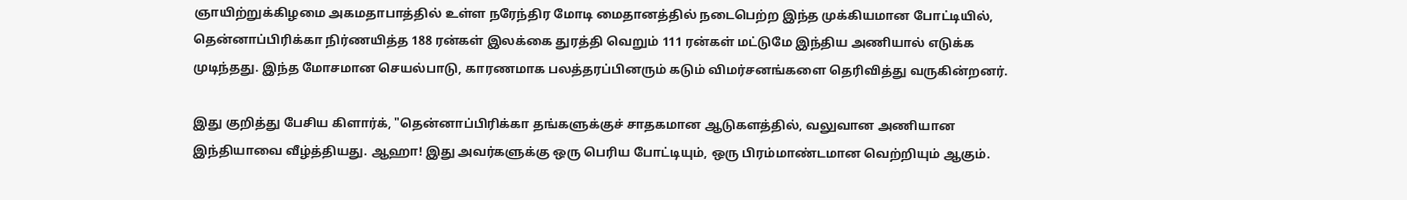ஞாயிற்றுக்கிழமை அகமதாபாத்தில் உள்ள நரேந்திர மோடி மைதானத்தில் நடைபெற்ற இந்த முக்கியமான போட்டியில், தென்னாப்பிரிக்கா நிர்ணயித்த 188 ரன்கள் இலக்கை துரத்தி வெறும் 111 ரன்கள் மட்டுமே இந்திய அணியால் எடுக்க முடிந்தது. இந்த மோசமான செயல்பாடு, காரணமாக பலத்தரப்பினரும் கடும் விமர்சனங்களை தெரிவித்து வருகின்றனர்.

இது குறித்து பேசிய கிளார்க், "தென்னாப்பிரிக்கா தங்களுக்குச் சாதகமான ஆடுகளத்தில், வலுவான அணியான இந்தியாவை வீழ்த்தியது. ஆஹா! இது அவர்களுக்கு ஒரு பெரிய போட்டியும், ஒரு பிரம்மாண்டமான வெற்றியும் ஆகும்.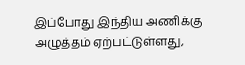இப்போது இந்திய அணிக்கு அழுத்தம் ஏற்பட்டுள்ளது,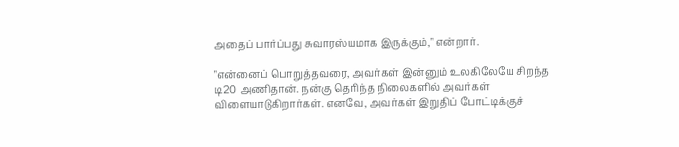அதைப் பார்ப்பது சுவாரஸ்யமாக இருக்கும்," என்றார்.

"என்னைப் பொறுத்தவரை, அவர்கள் இன்னும் உலகிலேயே சிறந்த டி20 அணிதான். நன்கு தெரிந்த நிலைகளில் அவர்கள் விளையாடுகிறார்கள். எனவே, அவர்கள் இறுதிப் போட்டிக்குச்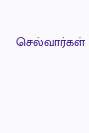செல்வார்கள்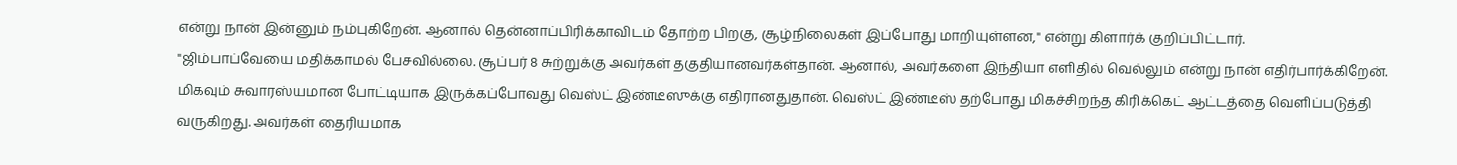என்று நான் இன்னும் நம்புகிறேன். ஆனால் தென்னாப்பிரிக்காவிடம் தோற்ற பிறகு, சூழ்நிலைகள் இப்போது மாறியுள்ளன," என்று கிளார்க் குறிப்பிட்டார்.
"ஜிம்பாப்வேயை மதிக்காமல் பேசவில்லை. சூப்பர் 8 சுற்றுக்கு அவர்கள் தகுதியானவர்கள்தான். ஆனால், அவர்களை இந்தியா எளிதில் வெல்லும் என்று நான் எதிர்பார்க்கிறேன். மிகவும் சுவாரஸ்யமான போட்டியாக இருக்கப்போவது வெஸ்ட் இண்டீஸுக்கு எதிரானதுதான். வெஸ்ட் இண்டீஸ் தற்போது மிகச்சிறந்த கிரிக்கெட் ஆட்டத்தை வெளிப்படுத்தி வருகிறது. அவர்கள் தைரியமாக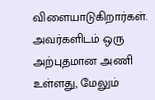விளையாடுகிறார்கள். அவர்களிடம் ஒரு அற்புதமான அணி உள்ளது, மேலும்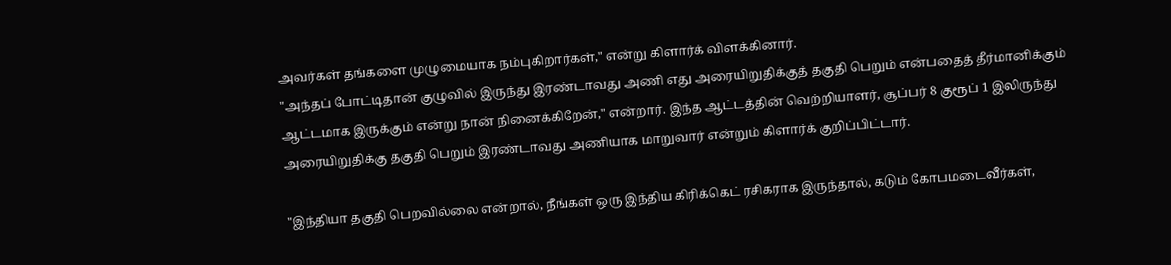அவர்கள் தங்களை முழுமையாக நம்புகிறார்கள்," என்று கிளார்க் விளக்கினார்.
"அந்தப் போட்டிதான் குழுவில் இருந்து இரண்டாவது அணி எது அரையிறுதிக்குத் தகுதி பெறும் என்பதைத் தீர்மானிக்கும் ஆட்டமாக இருக்கும் என்று நான் நினைக்கிறேன்," என்றார். இந்த ஆட்டத்தின் வெற்றியாளர், சூப்பர் 8 குரூப் 1 இலிருந்து அரையிறுதிக்கு தகுதி பெறும் இரண்டாவது அணியாக மாறுவார் என்றும் கிளார்க் குறிப்பிட்டார்.

"இந்தியா தகுதி பெறவில்லை என்றால், நீங்கள் ஒரு இந்திய கிரிக்கெட் ரசிகராக இருந்தால், கடும் கோபமடைவீர்கள்,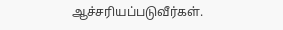ஆச்சரியப்படுவீர்கள்.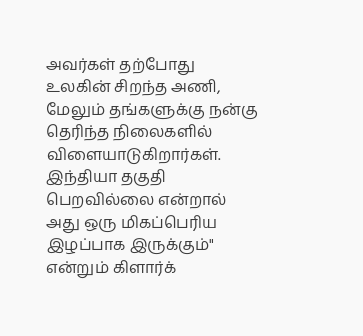அவர்கள் தற்போது உலகின் சிறந்த அணி, மேலும் தங்களுக்கு நன்கு தெரிந்த நிலைகளில் விளையாடுகிறார்கள். இந்தியா தகுதி பெறவில்லை என்றால் அது ஒரு மிகப்பெரிய இழப்பாக இருக்கும்" என்றும் கிளார்க்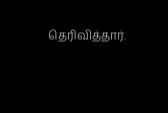தெரிவித்தார்.